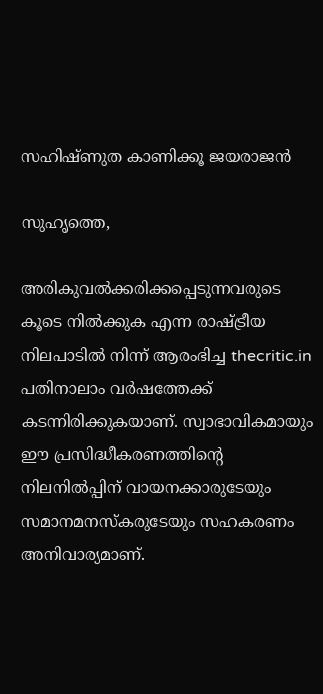സഹിഷ്ണുത കാണിക്കൂ ജയരാജന്‍

സുഹൃത്തെ,

അരികുവല്‍ക്കരിക്കപ്പെടുന്നവരുടെ കൂടെ നില്‍ക്കുക എന്ന രാഷ്ട്രീയ നിലപാടില്‍ നിന്ന് ആരംഭിച്ച thecritic.in പതിനാലാം വര്‍ഷത്തേക്ക് കടന്നിരിക്കുകയാണ്. സ്വാഭാവികമായും ഈ പ്രസിദ്ധീകരണത്തിന്റെ നിലനില്‍പ്പിന് വായനക്കാരുടേയും സമാനമനസ്‌കരുടേയും സഹകരണം അനിവാര്യമാണ്.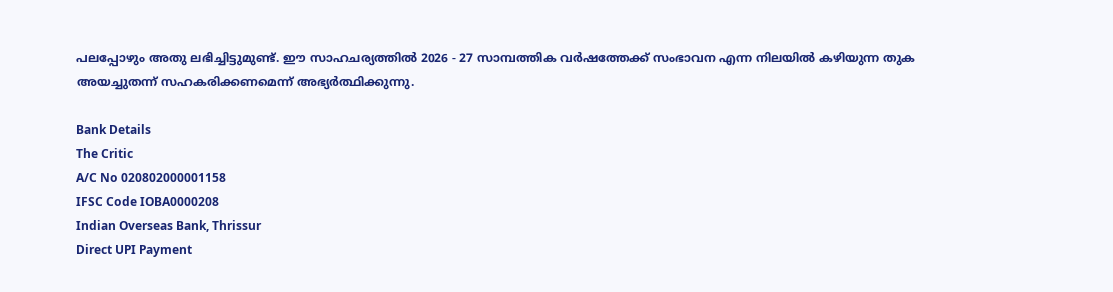പലപ്പോഴും അതു ലഭിച്ചിട്ടുമുണ്ട്. ഈ സാഹചര്യത്തില്‍ 2026 - 27 സാമ്പത്തിക വര്‍ഷത്തേക്ക് സംഭാവന എന്ന നിലയില്‍ കഴിയുന്ന തുക അയച്ചുതന്ന് സഹകരിക്കണമെന്ന് അഭ്യര്‍ത്ഥിക്കുന്നു.

Bank Details
The Critic
A/C No 020802000001158
IFSC Code IOBA0000208
Indian Overseas Bank, Thrissur
Direct UPI Payment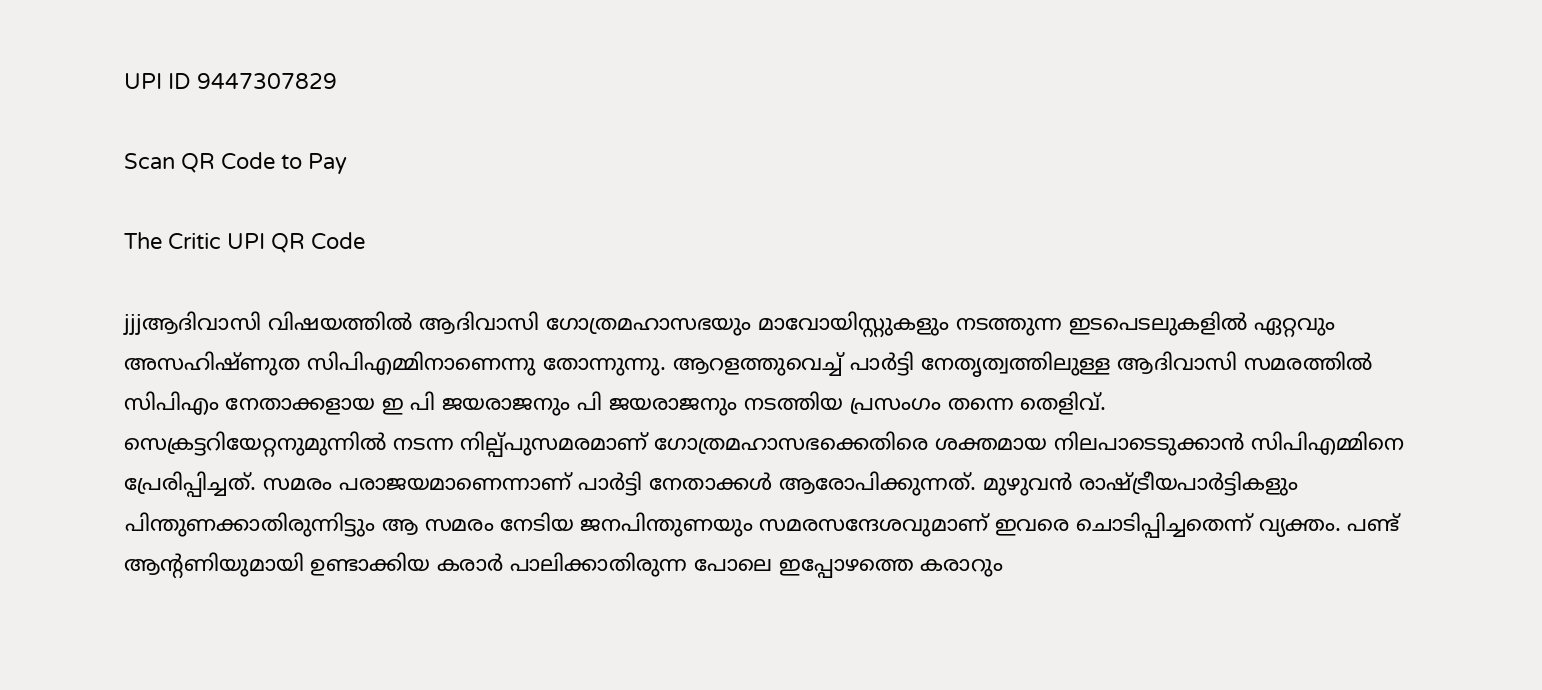UPI ID 9447307829

Scan QR Code to Pay

The Critic UPI QR Code

jjjആദിവാസി വിഷയത്തില്‍ ആദിവാസി ഗോത്രമഹാസഭയും മാവോയിസ്റ്റുകളും നടത്തുന്ന ഇടപെടലുകളില്‍ ഏറ്റവും അസഹിഷ്ണുത സിപിഎമ്മിനാണെന്നു തോന്നുന്നു. ആറളത്തുവെച്ച് പാര്‍ട്ടി നേതൃത്വത്തിലുള്ള ആദിവാസി സമരത്തില്‍ സിപിഎം നേതാക്കളായ ഇ പി ജയരാജനും പി ജയരാജനും നടത്തിയ പ്രസംഗം തന്നെ തെളിവ്.
സെക്രട്ടറിയേറ്റനുമുന്നില്‍ നടന്ന നില്പ്പുസമരമാണ് ഗോത്രമഹാസഭക്കെതിരെ ശക്തമായ നിലപാടെടുക്കാന്‍ സിപിഎമ്മിനെ പ്രേരിപ്പിച്ചത്. സമരം പരാജയമാണെന്നാണ് പാര്‍ട്ടി നേതാക്കള്‍ ആരോപിക്കുന്നത്. മുഴുവന്‍ രാഷ്ട്രീയപാര്‍ട്ടികളും പിന്തുണക്കാതിരുന്നിട്ടും ആ സമരം നേടിയ ജനപിന്തുണയും സമരസന്ദേശവുമാണ് ഇവരെ ചൊടിപ്പിച്ചതെന്ന് വ്യക്തം. പണ്ട് ആന്റണിയുമായി ഉണ്ടാക്കിയ കരാര്‍ പാലിക്കാതിരുന്ന പോലെ ഇപ്പോഴത്തെ കരാറും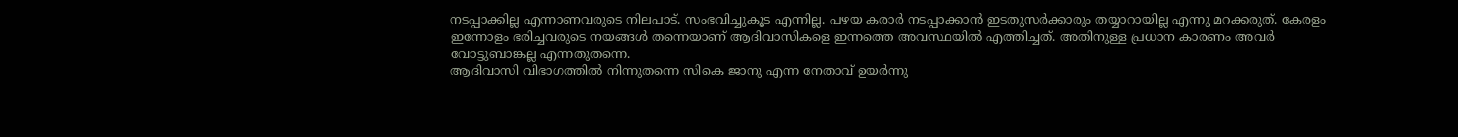നടപ്പാക്കില്ല എന്നാണവരുടെ നിലപാട്. സംഭവിച്ചുകൂട എന്നില്ല. പഴയ കരാര്‍ നടപ്പാക്കാന്‍ ഇടതുസര്‍ക്കാരും തയ്യാറായില്ല എന്നു മറക്കരുത്. കേരളം ഇന്നോളം ഭരിച്ചവരുടെ നയങ്ങള്‍ തന്നെയാണ് ആദിവാസികളെ ഇന്നത്തെ അവസ്ഥയില്‍ എത്തിച്ചത്. അതിനുള്ള പ്രധാന കാരണം അവര്‍ വോട്ടുബാങ്കല്ല എന്നതുതന്നെ.
ആദിവാസി വിഭാഗത്തില്‍ നിന്നുതന്നെ സികെ ജാനു എന്ന നേതാവ് ഉയര്‍ന്നു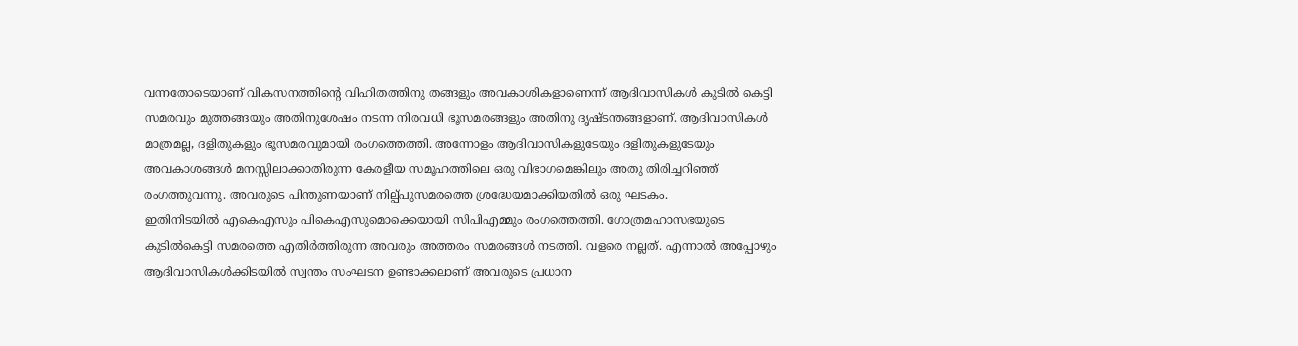വന്നതോടെയാണ് വികസനത്തിന്റെ വിഹിതത്തിനു തങ്ങളും അവകാശികളാണെന്ന് ആദിവാസികള്‍ കുടില്‍ കെട്ടി സമരവും മുത്തങ്ങയും അതിനുശേഷം നടന്ന നിരവധി ഭൂസമരങ്ങളും അതിനു ദൃഷ്ടന്തങ്ങളാണ്. ആദിവാസികള്‍ മാത്രമല്ല, ദളിതുകളും ഭൂസമരവുമായി രംഗത്തെത്തി. അന്നോളം ആദിവാസികളുടേയും ദളിതുകളുടേയും അവകാശങ്ങള്‍ മനസ്സിലാക്കാതിരുന്ന കേരളീയ സമൂഹത്തിലെ ഒരു വിഭാഗമെങ്കിലും അതു തിരിച്ചറിഞ്ഞ് രംഗത്തുവന്നു. അവരുടെ പിന്തുണയാണ് നില്പ്പുസമരത്തെ ശ്രദ്ധേയമാക്കിയതില്‍ ഒരു ഘടകം.
ഇതിനിടയില്‍ എകെഎസും പികെഎസുമൊക്കെയായി സിപിഎമ്മും രംഗത്തെത്തി. ഗോത്രമഹാസഭയുടെ കുടില്‍കെട്ടി സമരത്തെ എതിര്‍ത്തിരുന്ന അവരും അത്തരം സമരങ്ങള്‍ നടത്തി. വളരെ നല്ലത്. എന്നാല്‍ അപ്പോഴും ആദിവാസികള്‍ക്കിടയില്‍ സ്വന്തം സംഘടന ഉണ്ടാക്കലാണ് അവരുടെ പ്രധാന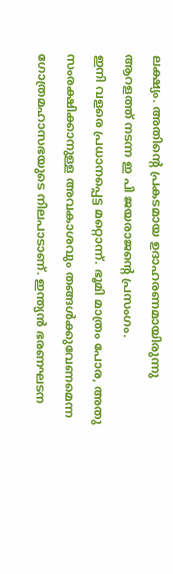ലക്ഷ്യം. അതിന്റെ പ്രകടമായ ഉദാഹരണമായിരുന്നു ആറളത്ത് നടന്ന ഇ പി ജയരാജന്റെ പ്രസംഗം.
ഇനി വളരെ പ്രധാനപ്പെട്ട മറ്റൊന്ന്. ഭൂമി മാത്രം പോര, അതു സംരക്ഷിക്കാനുള്ള അവകാശവും തങ്ങള്‍ക്കുവേണമെന്ന ഗോത്രമഹാസഭയുടെ നിലപാടാണ്. ഇന്ത്യന്‍ ഭരണഘടന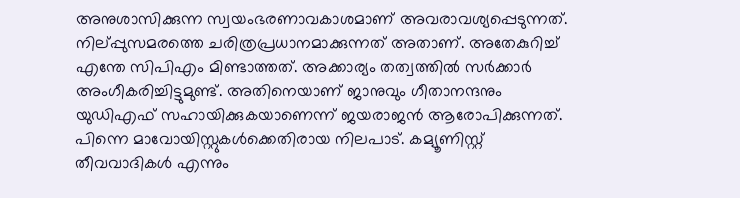അനുശാസിക്കുന്ന സ്വയംഭരണാവകാശമാണ് അവരാവശ്യപ്പെടുന്നത്. നില്പ്പുസമരത്തെ ചരിത്രപ്രധാനമാക്കുന്നത് അതാണ്. അതേകുറിച്ച് എന്തേ സിപിഎം മിണ്ടാത്തത്. അക്കാര്യം തത്വത്തില്‍ സര്‍ക്കാര്‍ അംഗീകരിച്ചിട്ടുമുണ്ട്. അതിനെയാണ് ജാനുവും ഗീതാനന്ദനും യുഡിഎഫ് സഹായിക്കുകയാണെന്ന് ജയരാജന്‍ ആരോപിക്കുന്നത്.
പിന്നെ മാവോയിസ്റ്റുകള്‍ക്കെതിരായ നിലപാട്. കമ്യൂണിസ്റ്റ് തീവവാദികള്‍ എന്നും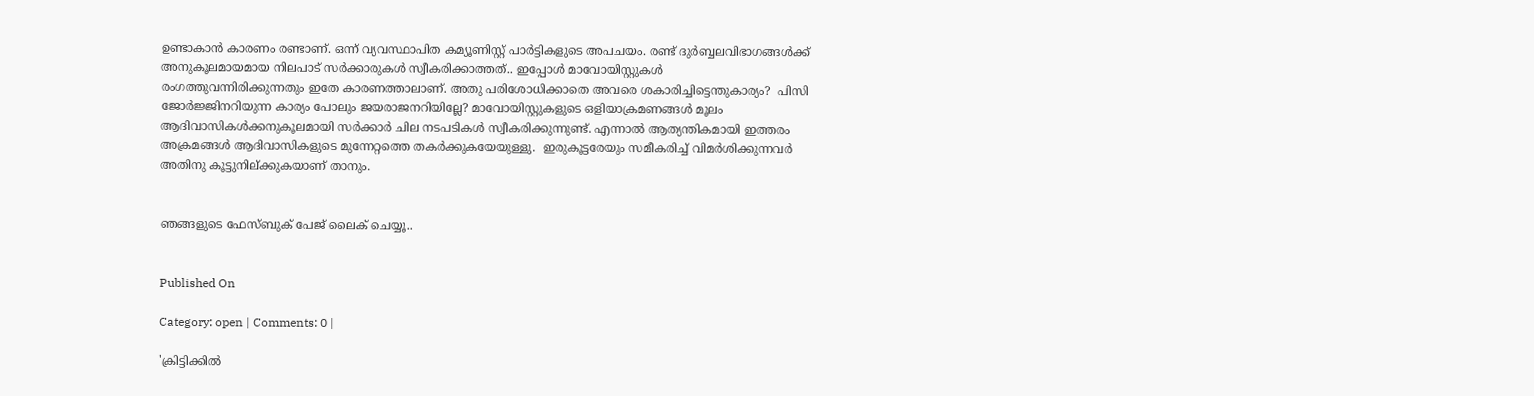ഉണ്ടാകാന്‍ കാരണം രണ്ടാണ്. ഒന്ന് വ്യവസ്ഥാപിത കമ്യൂണിസ്റ്റ് പാര്‍ട്ടികളുടെ അപചയം. രണ്ട് ദുര്‍ബ്ബലവിഭാഗങ്ങള്‍ക്ക് അനുകൂലമായമായ നിലപാട് സര്‍ക്കാരുകള്‍ സ്വീകരിക്കാത്തത്.. ഇപ്പോള്‍ മാവോയിസ്റ്റുകള്‍ രംഗത്തുവന്നിരിക്കുന്നതും ഇതേ കാരണത്താലാണ്. അതു പരിശോധിക്കാതെ അവരെ ശകാരിച്ചിട്ടെന്തുകാര്യം?  പിസി ജോര്‍ജ്ജിനറിയുന്ന കാര്യം പോലും ജയരാജനറിയില്ലേ? മാവോയിസ്റ്റുകളുടെ ഒളിയാക്രമണങ്ങള്‍ മൂലം ആദിവാസികള്‍ക്കനുകൂലമായി സര്‍ക്കാര്‍ ചില നടപടികള്‍ സ്വീകരിക്കുന്നുണ്ട്. എന്നാല്‍ ആത്യന്തികമായി ഇത്തരം അക്രമങ്ങള്‍ ആദിവാസികളുടെ മുന്നേറ്റത്തെ തകര്‍ക്കുകയേയുള്ളു.  ഇരുകൂട്ടരേയും സമീകരിച്ച് വിമര്‍ശിക്കുന്നവര്‍ അതിനു കൂട്ടുനില്ക്കുകയാണ് താനും.


ഞങ്ങളുടെ ഫേസ്ബുക് പേജ് ലൈക് ചെയ്യൂ..


Published On

Category: open | Comments: 0 |

'ക്രിട്ടിക്കില്‍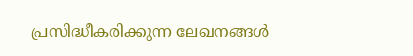പ്രസിദ്ധീകരിക്കുന്ന ലേഖനങ്ങള്‍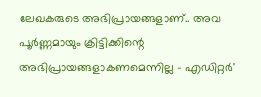ലേഖകരുടെ അഭിപ്രായങ്ങളാണ്.. അവ പൂര്‍ണ്ണമായും ക്രിട്ടിക്കിന്റെ അഭിപ്രായങ്ങളാകണമെന്നില്ല - എഡിറ്റര്‍'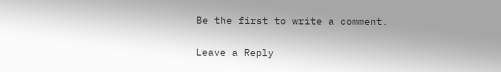Be the first to write a comment.

Leave a Reply